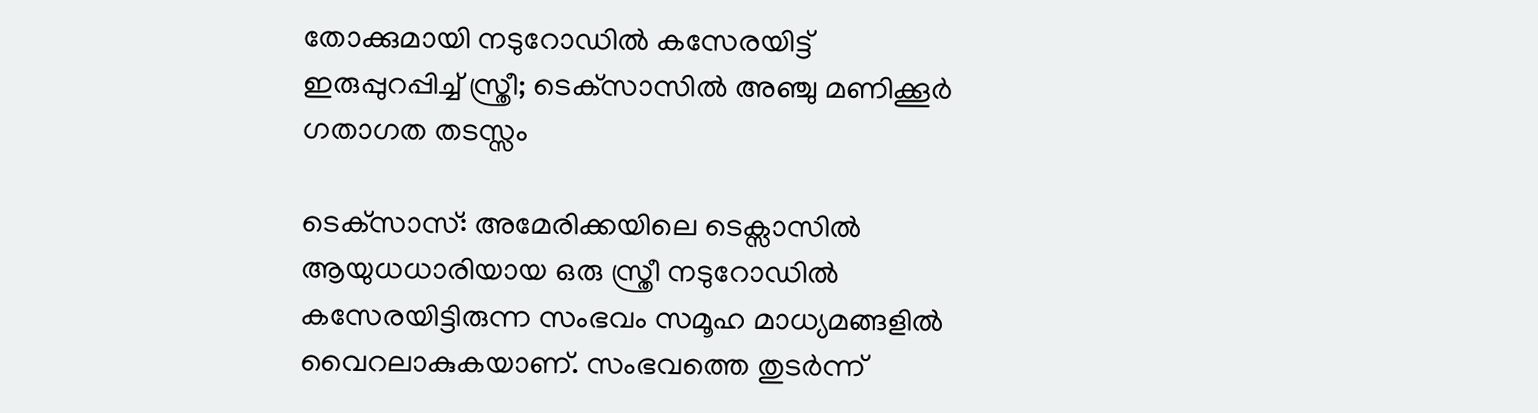തോക്കുമായി നടുറോഡില്‍ കസേരയിട്ട് ഇരുപ്പുറപ്പിച്ച് സ്ത്രീ; ടെക്‌സാസില്‍ അഞ്ചു മണിക്കൂർ ഗതാഗത തടസ്സം

ടെക്‌സാസ്: അമേരിക്കയിലെ ടെക്സാസില്‍ ആയുധധാരിയായ ഒരു സ്ത്രീ നടുറോഡില്‍ കസേരയിട്ടിരുന്ന സംഭവം സമൂഹ മാധ്യമങ്ങളില്‍ വൈറലാകുകയാണ്. സംഭവത്തെ തുടര്‍ന്ന്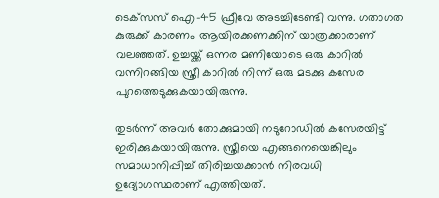ടെക്‌സസ് ഐ-45 ഫ്രീവേ അടച്ചിടേണ്ടി വന്നു. ഗതാഗത കുരുക്ക് കാരണം ആയിരക്കണക്കിന് യാത്രക്കാരാണ് വലഞ്ഞത്. ഉച്ചയ്ക്ക് ഒന്നര മണിയോടെ ഒരു കാറില്‍ വന്നിറങ്ങിയ സ്ത്രീ കാറില്‍ നിന്ന് ഒരു മടക്കു കസേര പുറത്തെടുക്കുകയായിരുന്നു.

തുടര്‍ന്ന് അവര്‍ തോക്കുമായി നടുറോഡില്‍ കസേരയിട്ട് ഇരിക്കുകയായിരുന്നു. സ്ത്രീയെ എങ്ങനെയെങ്കിലും സമാധാനിപ്പിച്ച് തിരിച്ചയക്കാന്‍ നിരവധി ഉദ്യോഗസ്ഥരാണ് എത്തിയത്.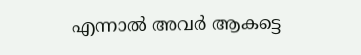എന്നാല്‍ അവര്‍ ആകട്ടെ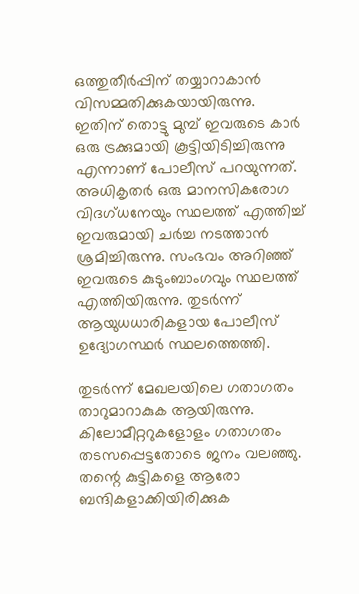ഒത്തുതീര്‍പ്പിന് തയ്യാറാകാന്‍ വിസമ്മതിക്കുകയായിരുന്നു. ഇതിന് തൊട്ടു മുമ്പ് ഇവരുടെ കാര്‍ ഒരു ട്രക്കുമായി കൂട്ടിയിടിച്ചിരുന്നു എന്നാണ് പോലീസ് പറയുന്നത്. അധികൃതര്‍ ഒരു മാനസികരോഗ വിദഗ്ധനേയും സ്ഥലത്ത് എത്തിച്ച് ഇവരുമായി ചര്‍ച്ച നടത്താന്‍ ശ്രമിച്ചിരുന്നു. സംഭവം അറിഞ്ഞ് ഇവരുടെ കുടുംബാംഗവും സ്ഥലത്ത് എത്തിയിരുന്നു. തുടര്‍ന്ന് ആയുധധാരികളായ പോലീസ് ഉദ്യോഗസ്ഥര്‍ സ്ഥലത്തെത്തി.

തുടര്‍ന്ന് മേഖലയിലെ ഗതാഗതം താറുമാറാകുക ആയിരുന്നു. കിലോമീറ്ററുകളോളം ഗതാഗതം തടസപ്പെട്ടതോടെ ജനം വലഞ്ഞു. തന്റെ കുട്ടികളെ ആരോ ബന്ദികളാക്കിയിരിക്കുക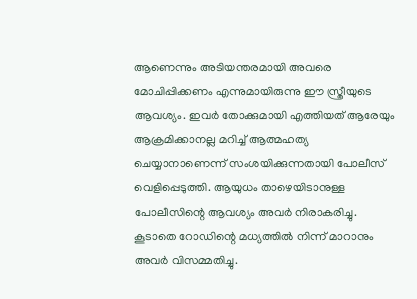ആണെന്നും അടിയന്തരമായി അവരെ മോചിപ്പിക്കണം എന്നുമായിരുന്നു ഈ സ്ത്രീയുടെ ആവശ്യം. ഇവര്‍ തോക്കുമായി എത്തിയത് ആരേയും ആക്രമിക്കാനല്ല മറിച്ച് ആത്മഹത്യ ചെയ്യാനാണെന്ന് സംശയിക്കുന്നതായി പോലീസ് വെളിപ്പെടുത്തി. ആയുധം താഴെയിടാനുള്ള പോലീസിന്റെ ആവശ്യം അവര്‍ നിരാകരിച്ചു. കൂടാതെ റോഡിന്റെ മധ്യത്തില്‍ നിന്ന് മാറാനും അവര്‍ വിസമ്മതിച്ചു.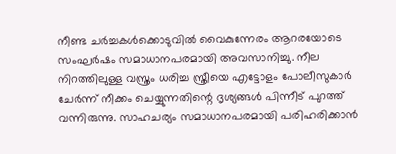നീണ്ട ചര്‍ച്ചകള്‍ക്കൊടുവില്‍ വൈകുന്നേരം ആറരയോടെ സംഘര്‍ഷം സമാധാനപരമായി അവസാനിച്ചു. നീല നിറത്തിലുള്ള വസ്ത്രം ധരിച്ച സ്ത്രീയെ എട്ടോളം പോലീസുകാര്‍ ചേര്‍ന്ന് നീക്കം ചെയ്യുന്നതിന്റെ ദൃശ്യങ്ങള്‍ പിന്നീട് പുറത്ത് വന്നിരുന്നു. സാഹചര്യം സമാധാനപരമായി പരിഹരിക്കാന്‍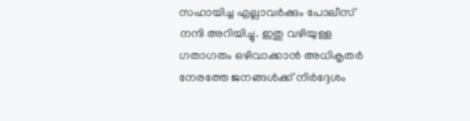സഹായിച്ച എല്ലാവര്‍ക്കും പോലീസ് നന്ദി അറിയിച്ചു. ഇതു വഴിയുള്ള ഗതാഗതം ഒഴിവാക്കാന്‍ അധികൃതര്‍ നേരത്തേ ജനങ്ങള്‍ക്ക് നിര്‍ദ്ദേശം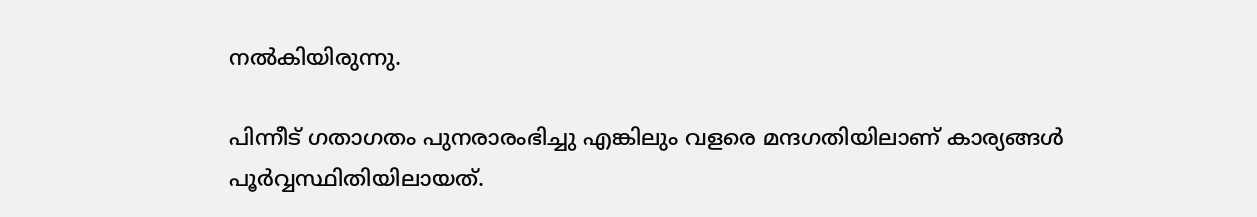നല്‍കിയിരുന്നു.

പിന്നീട് ഗതാഗതം പുനരാരംഭിച്ചു എങ്കിലും വളരെ മന്ദഗതിയിലാണ് കാര്യങ്ങള്‍ പൂര്‍വ്വസ്ഥിതിയിലായത്.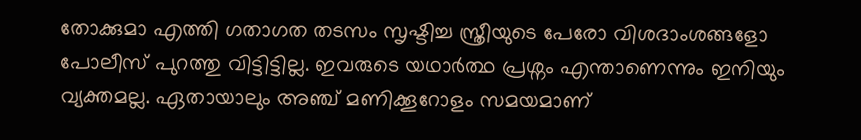തോക്കുമാ എത്തി ഗതാഗത തടസം സൃഷ്ടിച്ച സ്ത്രീയുടെ പേരോ വിശദാംശങ്ങളോ പോലീസ് പുറത്തു വിട്ടിട്ടില്ല. ഇവരുടെ യഥാര്‍ത്ഥ പ്രശ്നം എന്താണെന്നും ഇനിയും വ്യക്തമല്ല. ഏതായാലും അഞ്ച് മണിക്കൂറോളം സമയമാണ്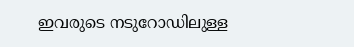ഇവരുടെ നടുറോഡിലുള്ള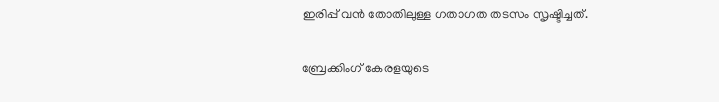ഇരിപ്പ് വന്‍ തോതിലുള്ള ഗതാഗത തടസം സൃഷ്ടിച്ചത്.

ബ്രേക്കിംഗ് കേരളയുടെ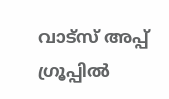വാട്സ് അപ്പ് ഗ്രൂപ്പിൽ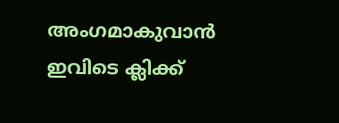അംഗമാകുവാൻ ഇവിടെ ക്ലിക്ക്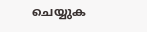ചെയ്യുക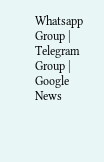Whatsapp Group | Telegram Group | Google News